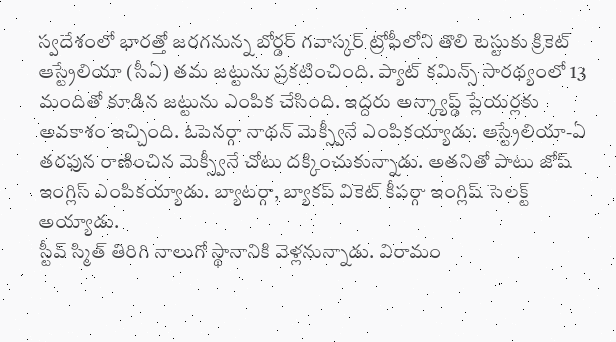స్వదేశంలో భారత్తో జరగనున్న బోర్డర్ గవాస్కర్ ట్రోఫీలోని తొలి టెస్టుకు క్రికెట్ ఆస్ట్రేలియా (సీఏ) తమ జట్టును ప్రకటించింది. ప్యాట్ కమిన్స్ సారథ్యంలో 13 మందితో కూడిన జట్టును ఎంపిక చేసింది. ఇద్దరు అన్క్యాప్డ్ ప్లేయర్లకు అవకాశం ఇచ్చింది. ఓపెనర్గా నాథన్ మెక్స్వీనే ఎంపికయ్యాడు. ఆస్ట్రేలియా-ఏ తరఫున రాణించిన మెక్స్వీనే చోటు దక్కించుకున్నాడు. అతనితో పాటు జోష్ ఇంగ్లిస్ ఎంపికయ్యాడు. బ్యాటర్గా, బ్యాకప్ వికెట్ కీపర్గా ఇంగ్లిష్ సెలక్ట్ అయ్యాడు.
స్టీవ్ స్మిత్ తిరిగి నాలుగో స్థానానికి వెళ్లనున్నాడు. విరామం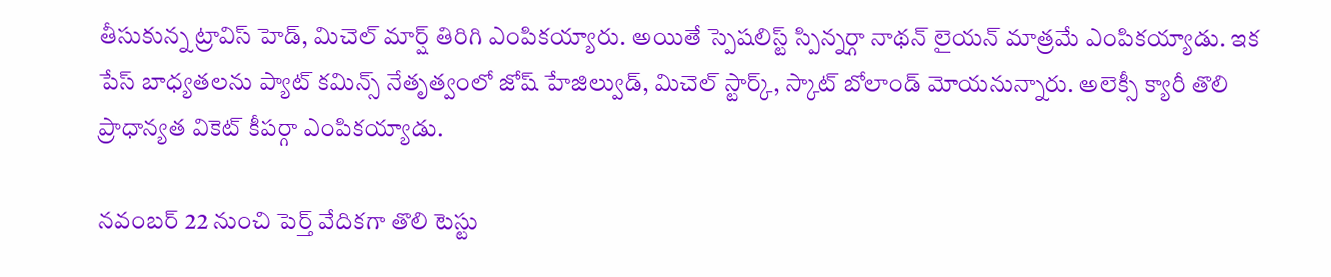తీసుకున్న ట్రావిస్ హెడ్, మిచెల్ మార్ష్ తిరిగి ఎంపికయ్యారు. అయితే స్పెషలిస్ట్ స్పిన్నర్గా నాథన్ లైయన్ మాత్రమే ఎంపికయ్యాడు. ఇక పేస్ బాధ్యతలను ప్యాట్ కమిన్స్ నేతృత్వంలో జోష్ హేజిల్వుడ్, మిచెల్ స్టార్క్, స్కాట్ బోలాండ్ మోయనున్నారు. అలెక్సీ క్యారీ తొలి ప్రాధాన్యత వికెట్ కీపర్గా ఎంపికయ్యాడు.

నవంబర్ 22 నుంచి పెర్త్ వేదికగా తొలి టెస్టు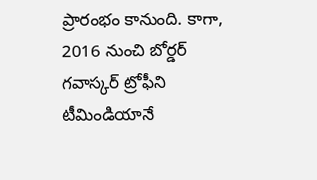ప్రారంభం కానుంది. కాగా, 2016 నుంచి బోర్డర్ గవాస్కర్ ట్రోఫీని టీమిండియానే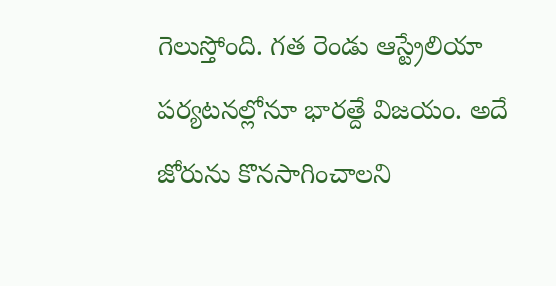గెలుస్తోంది. గత రెండు ఆస్ట్రేలియా పర్యటనల్లోనూ భారత్దే విజయం. అదే జోరును కొనసాగించాలని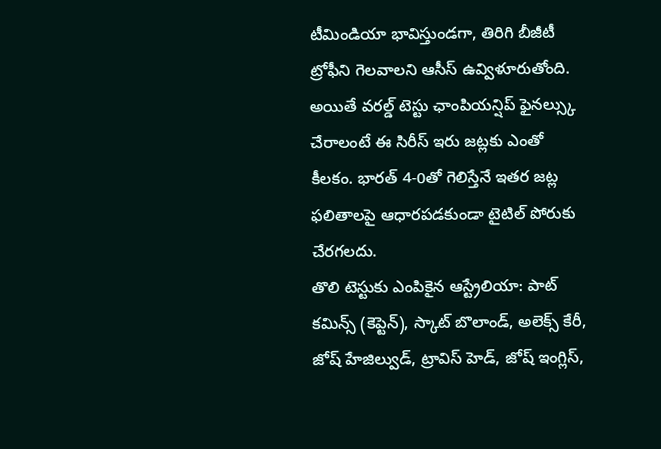టీమిండియా భావిస్తుండగా, తిరిగి బీజీటీ ట్రోఫీని గెలవాలని ఆసీస్ ఉవ్విళూరుతోంది. అయితే వరల్డ్ టెస్టు ఛాంపియన్షిప్ ఫైనల్స్కు చేరాలంటే ఈ సిరీస్ ఇరు జట్లకు ఎంతో కీలకం. భారత్ 4-0తో గెలిస్తేనే ఇతర జట్ల ఫలితాలపై ఆధారపడకుండా టైటిల్ పోరుకు చేరగలదు.
తొలి టెస్టుకు ఎంపికైన ఆస్ట్రేలియా: పాట్ కమిన్స్ (కెప్టెన్), స్కాట్ బొలాండ్, అలెక్స్ కేరీ, జోష్ హేజిల్వుడ్, ట్రావిస్ హెడ్, జోష్ ఇంగ్లిస్,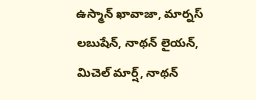ఉస్మాన్ ఖావాజా, మార్నస్ లబుషేన్, నాథన్ లైయన్, మిచెల్ మార్ష్, నాథన్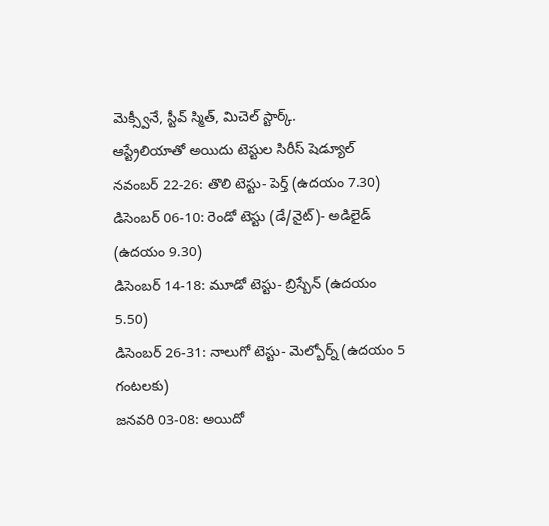మెక్స్వీనే, స్టీవ్ స్మిత్, మిచెల్ స్టార్క్.
ఆస్ట్రేలియాతో అయిదు టెస్టుల సిరీస్ షెడ్యూల్
నవంబర్ 22-26: తొలి టెస్టు- పెర్త్ (ఉదయం 7.30)
డిసెంబర్ 06-10: రెండో టెస్టు (డే/నైట్)- అడిలైడ్ (ఉదయం 9.30)
డిసెంబర్ 14-18: మూడో టెస్టు- బ్రిస్బేన్ (ఉదయం 5.50)
డిసెంబర్ 26-31: నాలుగో టెస్టు- మెల్బోర్న్ (ఉదయం 5 గంటలకు)
జనవరి 03-08: అయిదో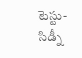టెస్టు- సిడ్నీ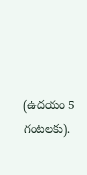(ఉదయం 5 గంటలకు).